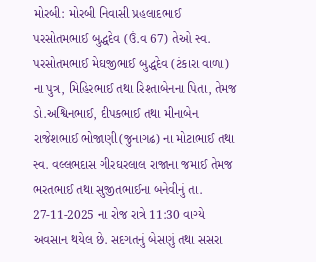મોરબી: મોરબી નિવાસી પ્રહલાદભાઈ પરસોતમભાઈ બુદ્ધદેવ (ઉં.વ 67) તેઓ સ્વ. પરસોતમભાઈ મેઘજીભાઈ બુદ્ધદેવ (ટંકારા વાળા) ના પુત્ર, મિહિરભાઈ તથા રિશ્તાબેનના પિતા, તેમજ ડો.અશ્વિનભાઈ, દીપકભાઈ તથા મીનાબેન રાજેશભાઈ ભોજાણી(જુનાગઢ) ના મોટાભાઈ તથા સ્વ. વલ્લભદાસ ગીરઘરલાલ રાજાના જમાઈ તેમજ ભરતભાઈ તથા સુજીતભાઈના બનેવીનું તા. 27-11-2025 ના રોજ રાત્રે 11:30 વાગ્યે અવસાન થયેલ છે. સદગતનું બેસણું તથા સસરા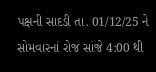પક્ષની સાદડી તા. 01/12/25 ને સોમવારનાં રોજ સાંજે 4:00 થી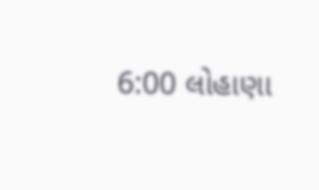6:00 લોહાણા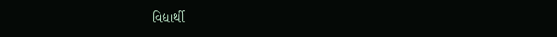વિદ્યાર્થી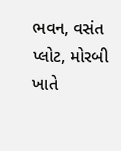ભવન, વસંત પ્લોટ, મોરબી ખાતે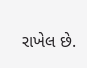રાખેલ છે.